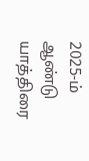2025-ம் ஆண்டு யாத்திரை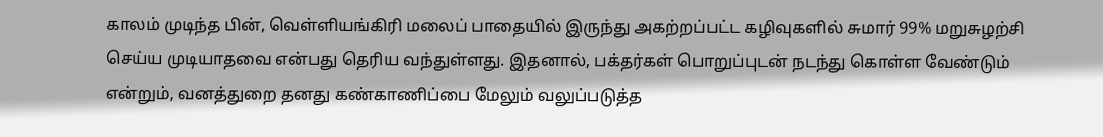காலம் முடிந்த பின், வெள்ளியங்கிரி மலைப் பாதையில் இருந்து அகற்றப்பட்ட கழிவுகளில் சுமார் 99% மறுசுழற்சி செய்ய முடியாதவை என்பது தெரிய வந்துள்ளது. இதனால், பக்தர்கள் பொறுப்புடன் நடந்து கொள்ள வேண்டும் என்றும், வனத்துறை தனது கண்காணிப்பை மேலும் வலுப்படுத்த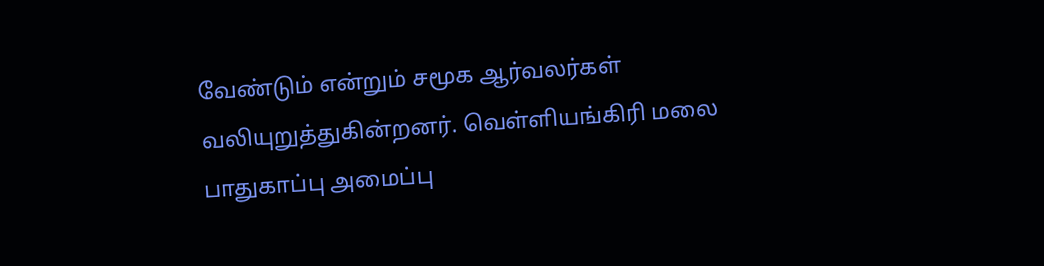வேண்டும் என்றும் சமூக ஆர்வலர்கள் வலியுறுத்துகின்றனர். வெள்ளியங்கிரி மலை பாதுகாப்பு அமைப்பு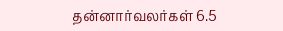தன்னார்வலர்கள் 6.5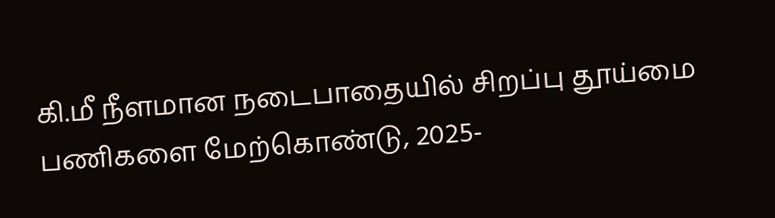கி.மீ நீளமான நடைபாதையில் சிறப்பு தூய்மை பணிகளை மேற்கொண்டு, 2025-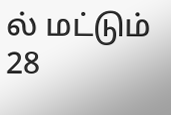ல் மட்டும் 28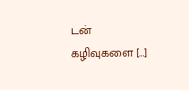டன் கழிவுகளை […]